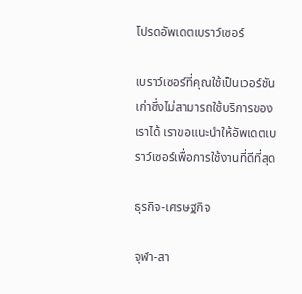โปรดอัพเดตเบราว์เซอร์

เบราว์เซอร์ที่คุณใช้เป็นเวอร์ชันเก่าซึ่งไม่สามารถใช้บริการของเราได้ เราขอแนะนำให้อัพเดตเบราว์เซอร์เพื่อการใช้งานที่ดีที่สุด

ธุรกิจ-เศรษฐกิจ

จุฬา-สา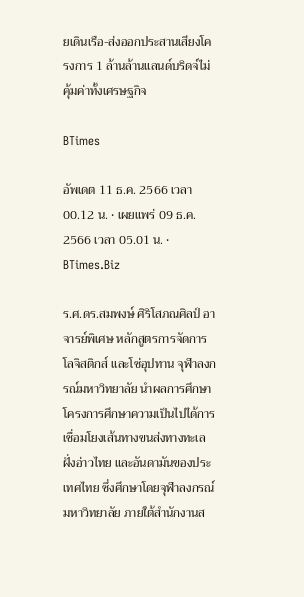ยเดินเรือ-ส่งออกประสานเสียงโครงการ 1 ล้านล้านแลนด์บริดจ์ไม่คุ้มค่าทั้งเศรษฐกิจ

BTimes

อัพเดต 11 ธ.ค. 2566 เวลา 00.12 น. • เผยแพร่ 09 ธ.ค. 2566 เวลา 05.01 น. • BTimes.Biz

ร.ศ.ดร.สมพงษ์ ศิริโสภณศิลป์ อาจารย์พิเศษ หลักสูตรการจัดการโลจิสติกส์ และโซ่อุปทาน จุฬาลงกรณ์มหาวิทยาลัย นำผลการศึกษาโครงการศึกษาความเป็นไปได้การเชื่อมโยงเส้นทางขนส่งทางทะเลฝั่งอ่าวไทย และอันดามันของประเทศไทย ซึ่งศึกษาโดยจุฬาลงกรณ์มหาวิทยาลัย ภายใต้สำนักงานส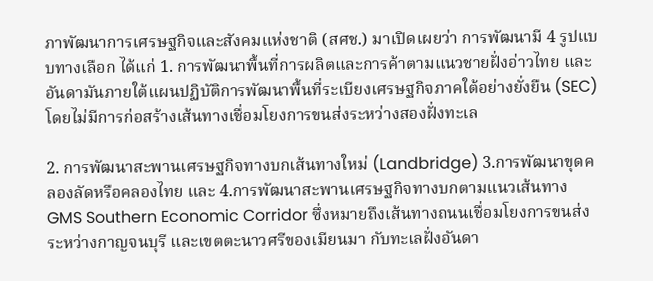ภาพัฒนาการเศรษฐกิจและสังคมแห่งชาติ (สศช.) มาเปิดเผยว่า การพัฒนามี 4 รูปแบบทางเลือก ได้แก่ 1. การพัฒนาพื้นที่การผลิตและการค้าตามแนวชายฝั่งอ่าวไทย และอันดามันภายใต้แผนปฏิบัติการพัฒนาพื้นที่ระเบียงเศรษฐกิจภาคใต้อย่างยั่งยืน (SEC) โดยไม่มีการก่อสร้างเส้นทางเชื่อมโยงการขนส่งระหว่างสองฝั่งทะเล

2. การพัฒนาสะพานเศรษฐกิจทางบกเส้นทางใหม่ (Landbridge) 3.การพัฒนาขุดคลองลัดหรือคลองไทย และ 4.การพัฒนาสะพานเศรษฐกิจทางบกตามแนวเส้นทาง GMS Southern Economic Corridor ซึ่งหมายถึงเส้นทางถนนเชื่อมโยงการขนส่งระหว่างกาญจนบุรี และเขตตะนาวศรีของเมียนมา กับทะเลฝั่งอันดา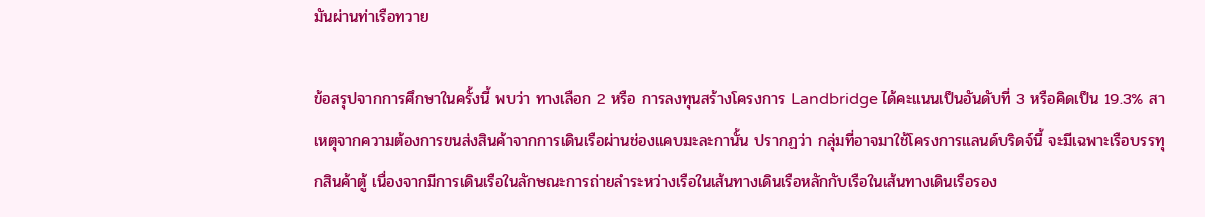มันผ่านท่าเรือทวาย

ข้อสรุปจากการศึกษาในครั้งนี้ พบว่า ทางเลือก 2 หรือ การลงทุนสร้างโครงการ Landbridge ได้คะแนนเป็นอันดับที่ 3 หรือคิดเป็น 19.3% สาเหตุจากความต้องการขนส่งสินค้าจากการเดินเรือผ่านช่องแคบมะละกานั้น ปรากฏว่า กลุ่มที่อาจมาใช้โครงการแลนด์บริดจ์นี้ จะมีเฉพาะเรือบรรทุกสินค้าตู้ เนื่องจากมีการเดินเรือในลักษณะการถ่ายลำระหว่างเรือในเส้นทางเดินเรือหลักกับเรือในเส้นทางเดินเรือรอง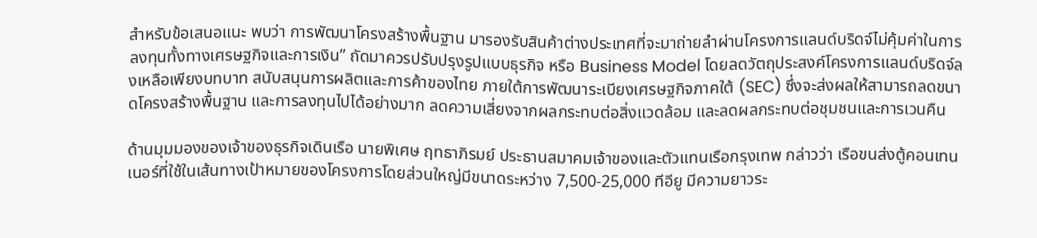สำหรับข้อเสนอแนะ พบว่า การพัฒนาโครงสร้างพื้นฐาน มารองรับสินค้าต่างประเทศที่จะมาถ่ายลำผ่านโครงการแลนด์บริดจ์ไม่คุ้มค่าในการลงทุนทั้งทางเศรษฐกิจและการเงิน” ถัดมาควรปรับปรุงรูปแบบธุรกิจ หรือ Business Model โดยลดวัตถุประสงค์โครงการแลนด์บริดจ์ลงเหลือเพียงบทบาท สนับสนุนการผลิตและการค้าของไทย ภายใต้การพัฒนาระเบียงเศรษฐกิจภาคใต้ (SEC) ซึ่งจะส่งผลให้สามารถลดขนาดโครงสร้างพื้นฐาน และการลงทุนไปได้อย่างมาก ลดความเสี่ยงจากผลกระทบต่อสิ่งแวดล้อม และลดผลกระทบต่อชุมชนและการเวนคืน

ด้านมุมมองของเจ้าของธุรกิจเดินเรือ นายพิเศษ ฤทธาภิรมย์ ประธานสมาคมเจ้าของและตัวแทนเรือกรุงเทพ กล่าวว่า เรือขนส่งตู้คอนเทนเนอร์ที่ใช้ในเส้นทางเป้าหมายของโครงการโดยส่วนใหญ่มีขนาดระหว่าง 7,500-25,000 ทีอียู มีความยาวระ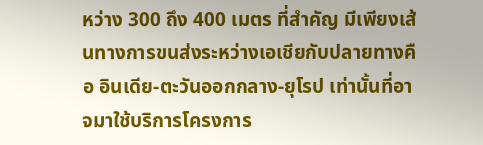หว่าง 300 ถึง 400 เมตร ที่สำคัญ มีเพียงเส้นทางการขนส่งระหว่างเอเชียกับปลายทางคือ อินเดีย-ตะวันออกกลาง-ยุโรป เท่านั้นที่อาจมาใช้บริการโครงการ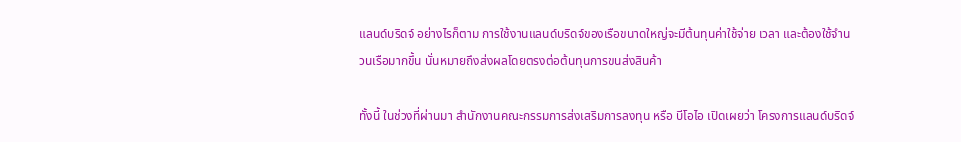แลนด์บริดจ์ อย่างไรก็ตาม การใช้งานแลนด์บริดจ์ของเรือขนาดใหญ่จะมีต้นทุนค่าใช้จ่าย เวลา และต้องใช้จำนวนเรือมากขึ้น นั่นหมายถึงส่งผลโดยตรงต่อต้นทุนการขนส่งสินค้า

ทั้งนี้ ในช่วงที่ผ่านมา สำนักงานคณะกรรมการส่งเสริมการลงทุน หรือ บีโอไอ เปิดเผยว่า โครงการแลนด์บริดจ์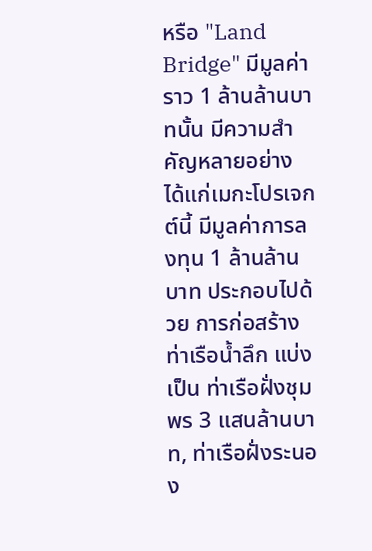หรือ "Land Bridge" มีมูลค่าราว 1 ล้านล้านบาทนั้น มีความสำคัญหลายอย่าง ได้แก่เมกะโปรเจกต์นี้ มีมูลค่าการลงทุน 1 ล้านล้านบาท ประกอบไปด้วย การก่อสร้างท่าเรือน้ำลึก แบ่งเป็น ท่าเรือฝั่งชุมพร 3 แสนล้านบาท, ท่าเรือฝั่งระนอง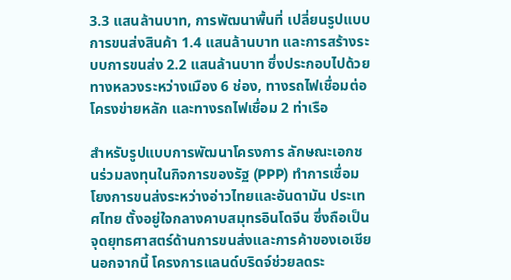3.3 แสนล้านบาท, การพัฒนาพื้นที่ เปลี่ยนรูปแบบการขนส่งสินค้า 1.4 แสนล้านบาท และการสร้างระบบการขนส่ง 2.2 แสนล้านบาท ซึ่งประกอบไปด้วย ทางหลวงระหว่างเมือง 6 ช่อง, ทางรถไฟเชื่อมต่อโครงข่ายหลัก และทางรถไฟเชื่อม 2 ท่าเรือ

สำหรับรูปแบบการพัฒนาโครงการ ลักษณะเอกชนร่วมลงทุนในกิจการของรัฐ (PPP) ทำการเชื่อมโยงการขนส่งระหว่างอ่าวไทยและอันดามัน ประเทศไทย ตั้งอยู่ใจกลางคาบสมุทรอินโดจีน ซึ่งถือเป็นจุดยุทธศาสตร์ด้านการขนส่งและการค้าของเอเชีย นอกจากนี้ โครงการแลนด์บริดจ์ช่วยลดระ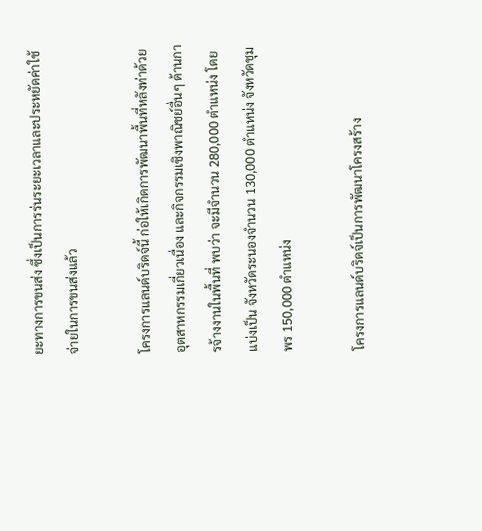ยะทางการขนส่ง ซึ่งเป็นการร่นระยะเวลาและประหยัดค่าใช้จ่ายในการขนส่งแล้ว

โครงการแลนด์บริดจ์นี้ ก่อให้เกิดการพัฒนาพื้นที่หลังท่าด้วยอุตสาหกรรมเกี่ยวเนื่อง และกิจกรรมเชิงพาณิชย์อื่นๆ ด้านการจ้างงานในพื้นที่ พบว่า จะมีจำนวน 280,000 ตำแหน่ง โดยแบ่งเป็น จังหวัดระนองจำนวน 130,000 ตำแหน่ง จังหวัดชุมพร 150,000 ตำแหน่ง

โครงการแลนด์บริดจ์เป็นการพัฒนาโครงสร้าง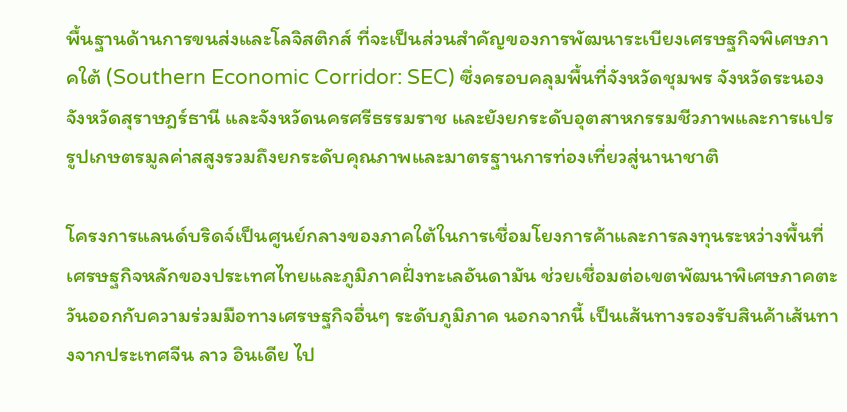พื้นฐานด้านการขนส่งและโลจิสติกส์ ที่จะเป็นส่วนสำคัญของการพัฒนาระเบียงเศรษฐกิจพิเศษภาคใต้ (Southern Economic Corridor: SEC) ซึ่งครอบคลุมพื้นที่จังหวัดชุมพร จังหวัดระนอง จังหวัดสุราษฎร์ธานี และจังหวัดนครศรีธรรมราช และยังยกระดับอุตสาหกรรมชีวภาพและการแปรรูปเกษตรมูลค่าสสูงรวมถึงยกระดับคุณภาพและมาตรฐานการท่องเที่ยวสู่นานาชาติ

โครงการแลนด์บริดจ์เป็นศูนย์กลางของภาคใต้ในการเชื่อมโยงการค้าและการลงทุนระหว่างพื้นที่เศรษฐกิจหลักของประเทศไทยและภูมิภาคฝั่งทะเลอันดามัน ช่วยเชื่อมต่อเขตพัฒนาพิเศษภาคตะวันออกกับความร่วมมือทางเศรษฐกิจอื่นๆ ระดับภูมิภาค นอกจากนี้ เป็นเส้นทางรองรับสินค้าเส้นทางจากประเทศจีน ลาว อินเดีย ไป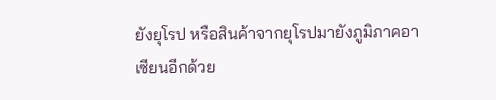ยังยุโรป หรือสินค้าจากยุโรปมายังภูมิภาคอาเซียนอีกด้วย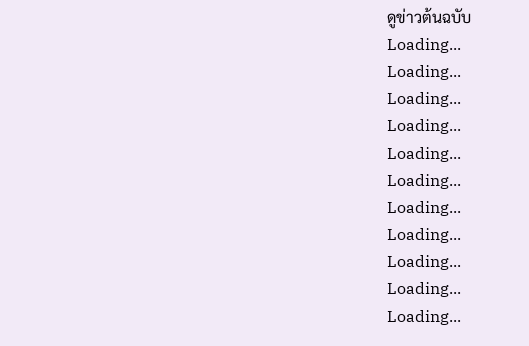ดูข่าวต้นฉบับ
Loading...
Loading...
Loading...
Loading...
Loading...
Loading...
Loading...
Loading...
Loading...
Loading...
Loading...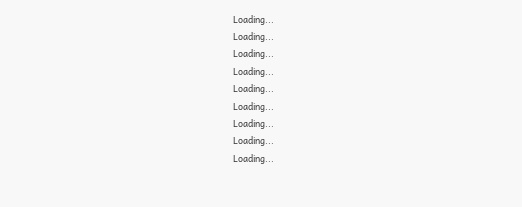Loading...
Loading...
Loading...
Loading...
Loading...
Loading...
Loading...
Loading...
Loading...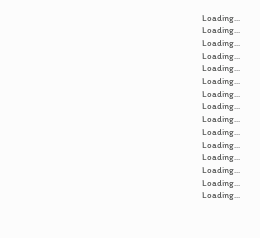Loading...
Loading...
Loading...
Loading...
Loading...
Loading...
Loading...
Loading...
Loading...
Loading...
Loading...
Loading...
Loading...
Loading...
Loading...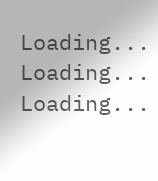Loading...
Loading...
Loading...